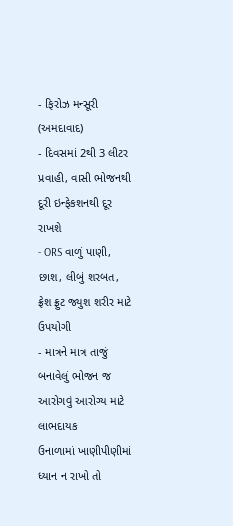- ફિરોઝ મન્સૂરી (અમદાવાદ)
- દિવસમાં 2થી 3 લીટર પ્રવાહી, વાસી ભોજનથી દૂરી ઇન્ફેકશનથી દૂર રાખશે
- ORS વાળું પાણી, છાશ, લીબું શરબત, ફ્રેશ ફ્રુટ જ્યુશ શરીર માટે ઉપયોગી
- માત્રને માત્ર તાજું બનાવેલું ભોજન જ આરોગવું આરોગ્ય માટે લાભદાયક
ઉનાળામાં ખાણીપીણીમાં ધ્યાન ન રાખો તો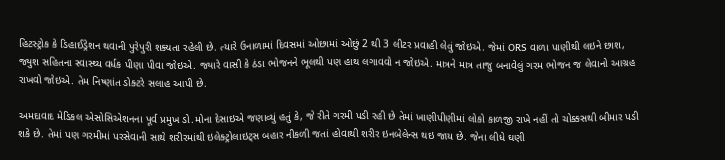હિટસ્ટ્રોક કે ડિહાઈડ્રેશન થવાની પુરેપુરી શક્યતા રહેલી છે. ત્યારે ઉનાળામાં દિવસમાં ઓછામાં ઓછું 2 થી 3 લીટર પ્રવાહી લેવું જોઇએ. જેમાં ORS વાળા પાણીથી લઇને છાશ, જ્યુશ સહિતના સ્વાસ્થ્ય વર્ધક પીણા પીવા જોઇએ. જ્યારે વાસી કે ઠંડા ભોજનને ભૂલથી પણ હાથ લગાવવો ન જોઇએ. માત્રને માત્ર તાજુ બનાવેલું ગરમ ભોજન જ લેવાનો આગ્રહ રાખવો જોઇએ. તેમ નિષ્ણાંત ડોક્ટરે સલાહ આપી છે.

અમદાવાદ મેડિકલ એસોસિએશનના પૂર્વ પ્રમુખ ડો.મોના દેસાઇએ જણાવ્યું હતું કે, જે રીતે ગરમી પડી રહી છે તેમાં ખાણીપીણીમાં લોકો કાળજી રાખે નહીં તો ચોક્કસથી બીમાર પડી શકે છે. તેમાં પણ ગરમીમાં પરસેવાની સાથે શરીરમાંથી ઇલેક્ટ્રોલાઇટ્સ બહાર નીકળી જતાં હોવાથી શરીર ઇનબેલેન્સ થઇ જાય છે. જેના લીધે ઘણી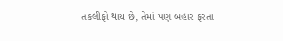તકલીફો થાય છે, તેમાં પણ બહાર ફરતા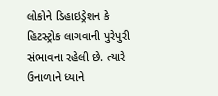લોકોને ડિહાઇડ્રેશન કે હિટસ્ટ્રોક લાગવાની પુરેપુરી સંભાવના રહેલી છે. ત્યારે ઉનાળાને ધ્યાને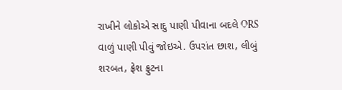રાખીને લોકોએ સાદુ પાણી પીવાના બદલે ORS વાળું પાણી પીવું જોઇએ. ઉપરાંત છાશ, લીબું શરબત, ફ્રેશ ફ્રુટના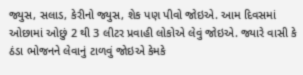જ્યુસ, સલાડ, કેરીનો જ્યુસ, શેક પણ પીવો જોઇએ. આમ દિવસમાં ઓછામાં ઓછું 2 થી 3 લીટર પ્રવાહી લોકોએ લેવું જોઇએ. જ્યારે વાસી કે ઠંડા ભોજનને લેવાનું ટાળવું જોઇએ કેમકે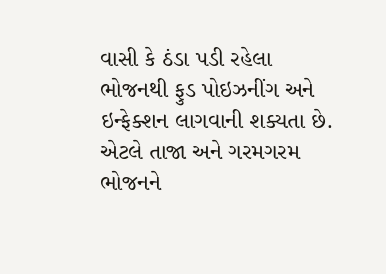વાસી કે ઠંડા પડી રહેલા ભોજનથી ફુડ પોઇઝનીંગ અને ઇન્ફેક્શન લાગવાની શક્યતા છે. એટલે તાજા અને ગરમગરમ ભોજનને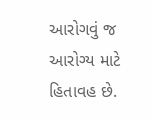આરોગવું જ આરોગ્ય માટે હિતાવહ છે.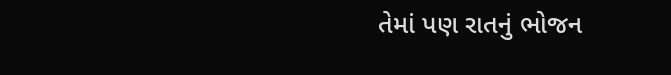તેમાં પણ રાતનું ભોજન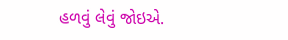હળવું લેવું જોઇએ.